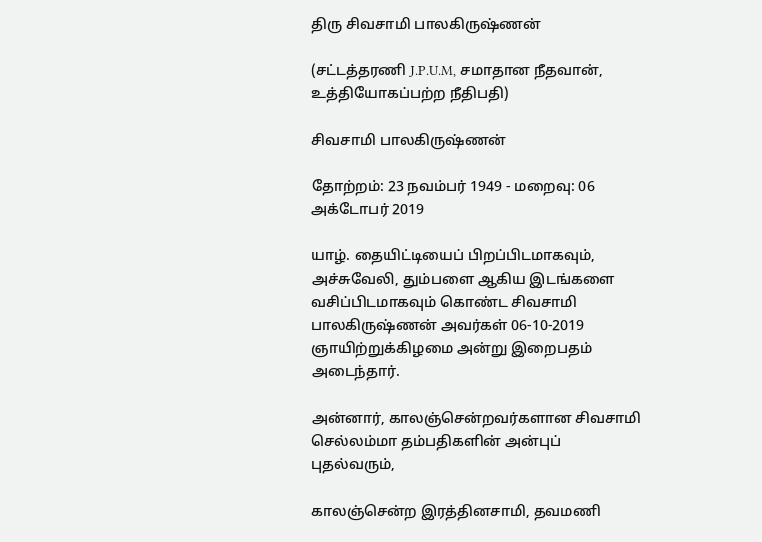திரு சிவசாமி பாலகிருஷ்ணன்

(சட்டத்தரணி J.P.U.M, சமாதான நீதவான், உத்தியோகப்பற்ற நீதிபதி)

சிவசாமி பாலகிருஷ்ணன்

தோற்றம்: 23 நவம்பர் 1949 - மறைவு: 06 அக்டோபர் 2019

யாழ். தையிட்டியைப் பிறப்பிடமாகவும், அச்சுவேலி, தும்பளை ஆகிய இடங்களை வசிப்பிடமாகவும் கொண்ட சிவசாமி பாலகிருஷ்ணன் அவர்கள் 06-10-2019 ஞாயிற்றுக்கிழமை அன்று இறைபதம் அடைந்தார்.

அன்னார், காலஞ்சென்றவர்களான சிவசாமி செல்லம்மா தம்பதிகளின் அன்புப் புதல்வரும்,

காலஞ்சென்ற இரத்தினசாமி, தவமணி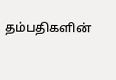தம்பதிகளின்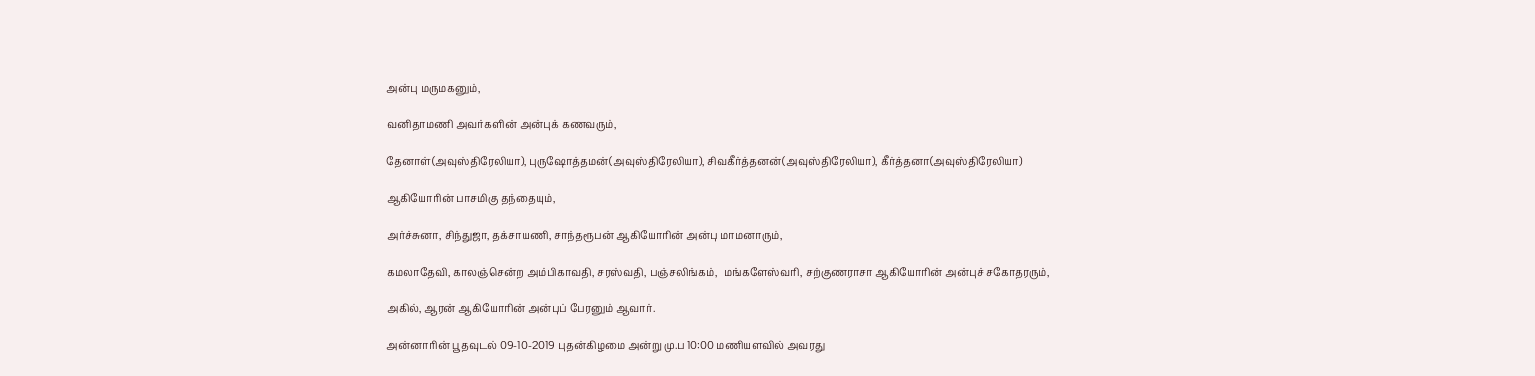அன்பு மருமகனும்,

வனிதாமணி அவர்களின் அன்புக் கணவரும்,

தேனாள்(அவுஸ்திரேலியா), புருஷோத்தமன்(அவுஸ்திரேலியா), சிவகீர்த்தனன்(அவுஸ்திரேலியா), கீர்த்தனா(அவுஸ்திரேலியா)

ஆகியோரின் பாசமிகு தந்தையும்,

அர்ச்சுனா, சிந்துஜா, தக்சாயணி, சாந்தரூபன் ஆகியோரின் அன்பு மாமனாரும்,

கமலாதேவி, காலஞ்சென்ற அம்பிகாவதி, சரஸ்வதி, பஞ்சலிங்கம்,  மங்களேஸ்வரி, சற்குணராசா ஆகியோரின் அன்புச் சகோதரரும்,

அகில், ஆரன் ஆகியோரின் அன்புப் பேரனும் ஆவார்.

அன்னாரின் பூதவுடல் 09-10-2019 புதன்கிழமை அன்று மு.ப 10:00 மணியளவில் அவரது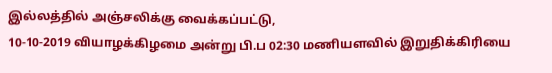இல்லத்தில் அஞ்சலிக்கு வைக்கப்பட்டு,
10-10-2019 வியாழக்கிழமை அன்று பி.ப 02:30 மணியளவில் இறுதிக்கிரியை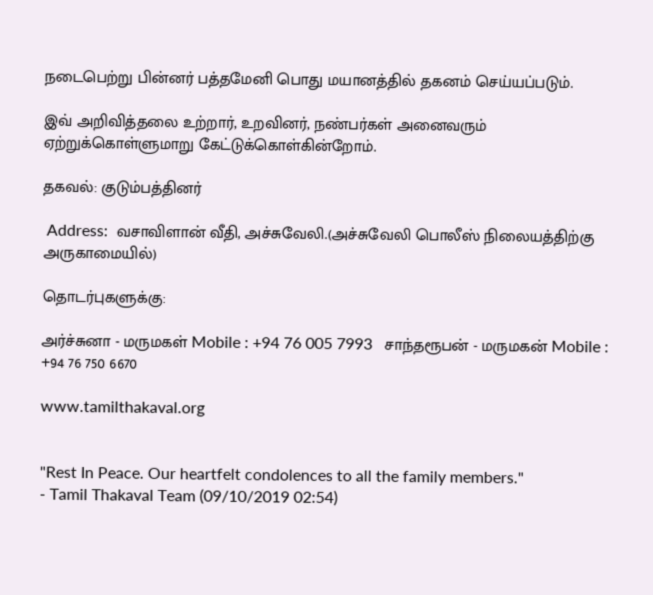நடைபெற்று பின்னர் பத்தமேனி பொது மயானத்தில் தகனம் செய்யப்படும்.

இவ் அறிவித்தலை உற்றார், உறவினர், நண்பர்கள் அனைவரும் ஏற்றுக்கொள்ளுமாறு கேட்டுக்கொள்கின்றோம்.

தகவல்: குடும்பத்தினர்

 Address:  வசாவிளான் வீதி, அச்சுவேலி.(அச்சுவேலி பொலீஸ் நிலையத்திற்கு அருகாமையில்)

தொடர்புகளுக்கு:

அர்ச்சுனா - மருமகள் Mobile : +94 76 005 7993   சாந்தரூபன் - மருமகன் Mobile : +94 76 750 6670

www.tamilthakaval.org


"Rest In Peace. Our heartfelt condolences to all the family members."
- Tamil Thakaval Team (09/10/2019 02:54)